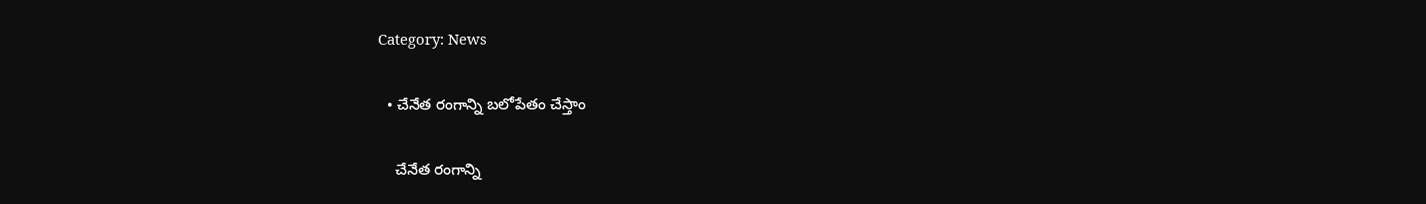Category: News

  • చేనేత రంగాన్ని బ‌లోపేతం చేస్తాం

    చేనేత రంగాన్ని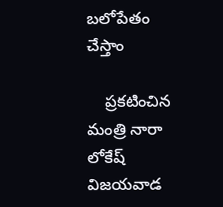బ‌లోపేతం చేస్తాం

    ప్ర‌క‌టించిన మంత్రి నారా లోకేష్‌ విజ‌య‌వాడ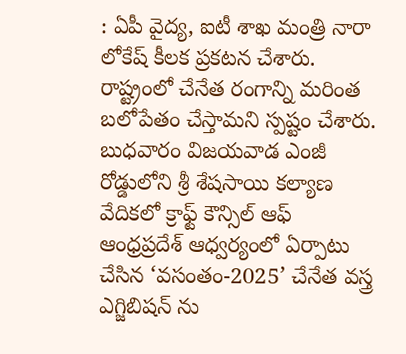: ఏపీ వైద్య‌, ఐటీ శాఖ మంత్రి నారా లోకేష్ కీల‌క ప్ర‌క‌ట‌న చేశారు. రాష్ట్రంలో చేనేత రంగాన్ని మ‌రింత బ‌లోపేతం చేస్తామ‌ని స్ప‌ష్టం చేశారు. బుధ‌వారం విజయవాడ ఎంజీ రోడ్డులోని శ్రీ శేషసాయి కల్యాణ వేదికలో క్రాఫ్ట్ కౌన్సిల్ ఆఫ్ ఆంధ్రప్రదేశ్ ఆధ్వర్యంలో ఏర్పాటు చేసిన ‘వసంతం-2025’ చేనేత వస్త్ర ఎగ్జిబిషన్ ను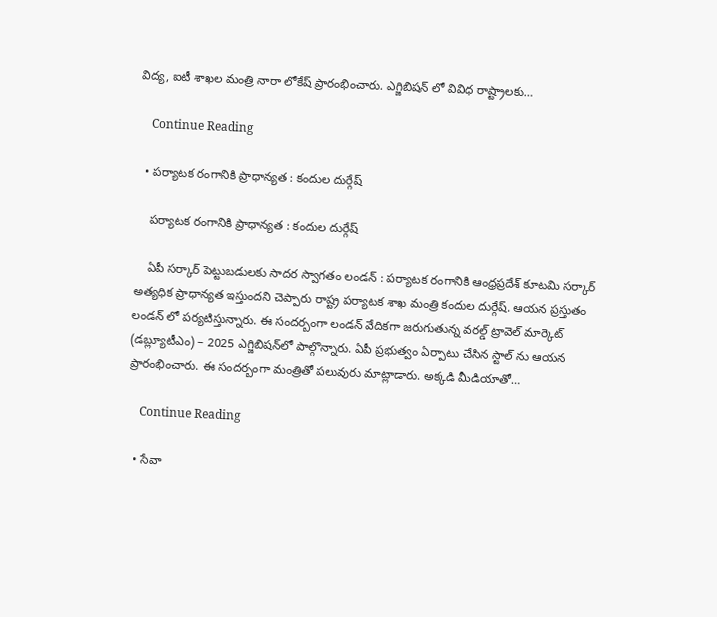విద్య, ఐటీ శాఖల మంత్రి నారా లోకేష్ ప్రారంభించారు. ఎగ్జిబిషన్ లో వివిధ రాష్ట్రాలకు…

    Continue Reading

  • ప‌ర్యాట‌క రంగానికి ప్రాధాన్య‌త : కందుల దుర్గేష్

    ప‌ర్యాట‌క రంగానికి ప్రాధాన్య‌త : కందుల దుర్గేష్

    ఏపీ స‌ర్కార్ పెట్టుబ‌డుల‌కు సాద‌ర స్వాగ‌తం లండ‌న్ : ప‌ర్యాట‌క రంగానికి ఆంధ్ర‌ప్ర‌దేశ్ కూట‌మి స‌ర్కార్ అత్య‌ధిక ప్రాధాన్య‌త ఇస్తుంద‌ని చెప్పారు రాష్ట్ర ప‌ర్యాట‌క శాఖ మంత్రి కందుల దుర్గేష్. ఆయ‌న ప్ర‌స్తుతం లండ‌న్ లో ప‌ర్య‌టిస్తున్నారు. ఈ సంద‌ర్బంగా లండ‌న్ వేదిక‌గా జరుగుతున్న వరల్డ్ ట్రావెల్ మార్కెట్ (డ‌బ్ల్యూటీఎం) – 2025 ఎగ్జిబిషన్‌లో పాల్గొన్నారు. ఏపీ ప్ర‌భుత్వం ఏర్పాటు చేసిన స్టాల్ ను ఆయ‌న ప్రారంభించారు. ఈ సంద‌ర్బంగా మంత్రితో ప‌లువురు మాట్లాడారు. అక్క‌డి మీడియాతో…

    Continue Reading

  • సేవా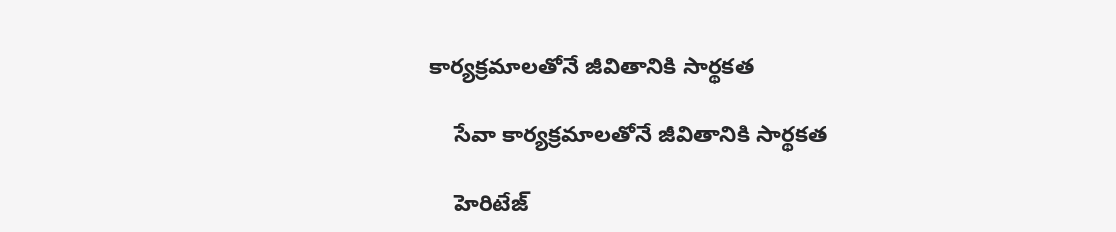కార్య‌క్ర‌మాల‌తోనే జీవితానికి సార్థ‌క‌త

    సేవా కార్య‌క్ర‌మాల‌తోనే జీవితానికి సార్థ‌క‌త

    హెరిటేజ్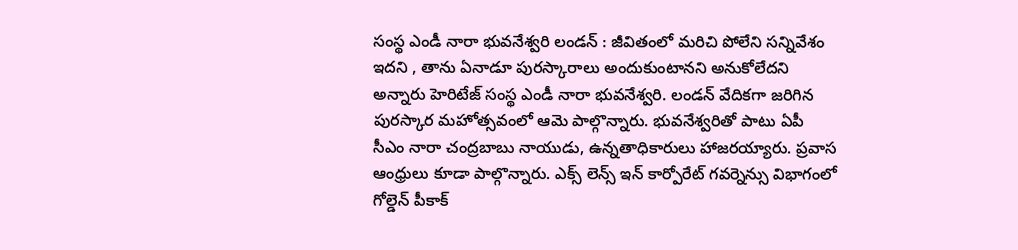సంస్థ ఎండీ నారా భువ‌నేశ్వ‌రి లండ‌న్ : జీవితంలో మ‌రిచి పోలేని స‌న్నివేశం ఇద‌ని , తాను ఏనాడూ పుర‌స్కారాలు అందుకుంటాన‌ని అనుకోలేద‌ని అన్నారు హెరిటేజ్ సంస్థ ఎండీ నారా భువ‌నేశ్వ‌రి. లండ‌న్ వేదికగా జ‌రిగిన పుర‌స్కార మ‌హోత్స‌వంలో ఆమె పాల్గొన్నారు. భువ‌నేశ్వ‌రితో పాటు ఏపీ సీఎం నారా చంద్రబాబు నాయుడు, ఉన్న‌తాధికారులు హాజ‌ర‌య్యారు. ప్ర‌వాస ఆంధ్రులు కూడా పాల్గొన్నారు. ఎక్స్ లెన్స్ ఇన్ కార్పోరేట్ గవర్నెన్సు విభాగంలో గోల్డెన్ పీకాక్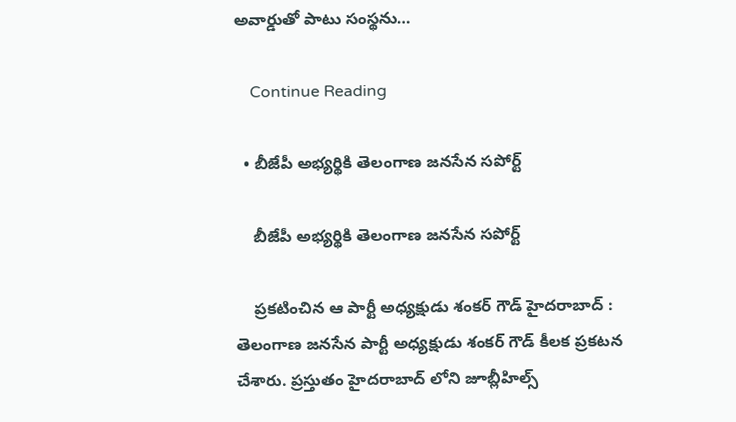అవార్డుతో పాటు సంస్థ‌ను…

    Continue Reading

  • బీజేపీ అభ్య‌ర్థికి తెలంగాణ జ‌న‌సేన స‌పోర్ట్

    బీజేపీ అభ్య‌ర్థికి తెలంగాణ జ‌న‌సేన స‌పోర్ట్

    ప్ర‌క‌టించిన ఆ పార్టీ అధ్యక్షుడు శంక‌ర్ గౌడ్ హైద‌రాబాద్ : తెలంగాణ జ‌నసేన పార్టీ అధ్యక్షుడు శంక‌ర్ గౌడ్ కీల‌క ప్ర‌క‌ట‌న చేశారు. ప్ర‌స్తుతం హైద‌రాబాద్ లోని జూబ్లీహిల్స్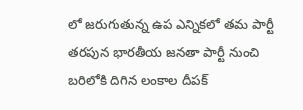లో జ‌రుగుతున్న ఉప ఎన్నిక‌లో త‌మ పార్టీ త‌ర‌పున భార‌తీయ జ‌న‌తా పార్టీ నుంచి బ‌రిలోకి దిగిన లంకాల దీప‌క్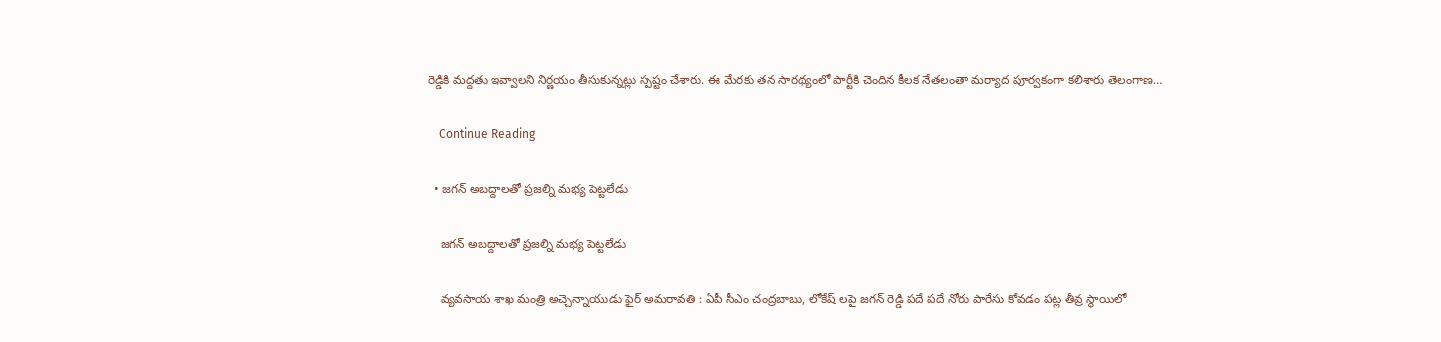రెడ్డికి మ‌ద్ద‌తు ఇవ్వాల‌ని నిర్ణ‌యం తీసుకున్న‌ట్లు స్ప‌ష్టం చేశారు. ఈ మేర‌కు త‌న సార‌థ్యంలో పార్టీకి చెందిన కీల‌క నేత‌లంతా మ‌ర్యాద పూర్వ‌కంగా క‌లిశారు తెలంగాణ…

    Continue Reading

  • జగన్ అబద్దాలతో ప్రజల్ని మభ్య పెట్టలేడు

    జగన్ అబద్దాలతో ప్రజల్ని మభ్య పెట్టలేడు

    వ్య‌వ‌సాయ శాఖ మంత్రి అచ్చెన్నాయుడు ఫైర్ అమ‌రావ‌తి : ఏపీ సీఎం చంద్ర‌బాబు, లోకేష్ ల‌పై జ‌గ‌న్ రెడ్డి ప‌దే ప‌దే నోరు పారేసు కోవ‌డం ప‌ట్ల తీవ్ర స్థాయిలో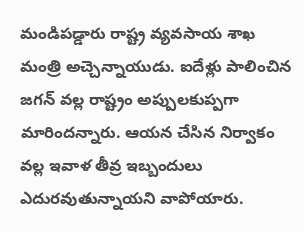మండిప‌డ్డారు రాష్ట్ర వ్య‌వ‌సాయ శాఖ మంత్రి అచ్చెన్నాయుడు. ఐదేళ్లు పాలించిన జ‌గ‌న్ వ‌ల్ల రాష్ట్రం అప్పుల‌కుప్పగా మారింద‌న్నారు. ఆయ‌న చేసిన నిర్వాకం వ‌ల్ల ఇవాళ తీవ్ర ఇబ్బందులు ఎదుర‌వుతున్నాయ‌ని వాపోయారు.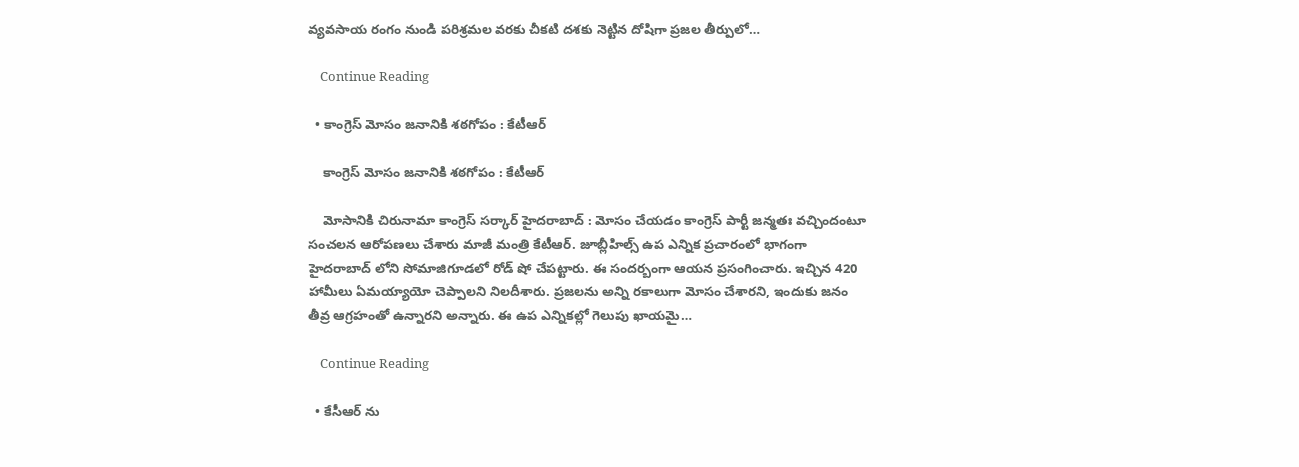వ్యవసాయ రంగం నుండి పరిశ్రమల వరకు చీకటి దశకు నెట్టిన దోషిగా ప్రజల తీర్పులో…

    Continue Reading

  • కాంగ్రెస్ మోసం జ‌నానికి శ‌ఠ‌గోపం : కేటీఆర్

    కాంగ్రెస్ మోసం జ‌నానికి శ‌ఠ‌గోపం : కేటీఆర్

    మోసానికి చిరునామా కాంగ్రెస్ స‌ర్కార్ హైద‌రాబాద్ : మోసం చేయ‌డం కాంగ్రెస్ పార్టీ జ‌న్మ‌తః వ‌చ్చిందంటూ సంచ‌ల‌న ఆరోప‌ణ‌లు చేశారు మాజీ మంత్రి కేటీఆర్. జూబ్లీహిల్స్ ఉప ఎన్నిక ప్ర‌చారంలో భాగంగా హైద‌రాబాద్ లోని సోమాజిగూడ‌లో రోడ్ షో చేప‌ట్టారు. ఈ సంద‌ర్బంగా ఆయ‌న ప్ర‌సంగించారు. ఇచ్చిన 420 హామీలు ఏమ‌య్యాయో చెప్పాల‌ని నిల‌దీశారు. ప్ర‌జ‌ల‌ను అన్ని ర‌కాలుగా మోసం చేశార‌ని, ఇందుకు జ‌నం తీవ్ర ఆగ్ర‌హంతో ఉన్నార‌ని అన్నారు. ఈ ఉప ఎన్నిక‌ల్లో గెలుపు ఖాయ‌మై…

    Continue Reading

  • కేసీఆర్ ను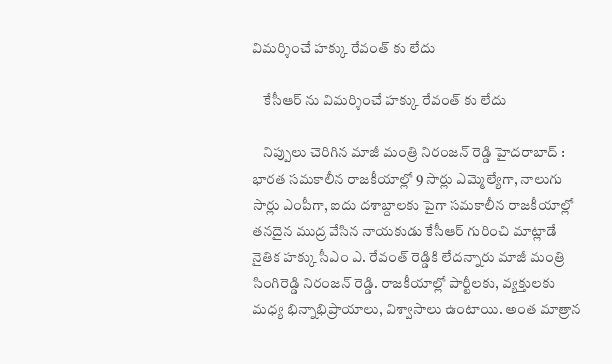విమ‌ర్శించే హ‌క్కు రేవంత్ కు లేదు

    కేసీఆర్ ను విమ‌ర్శించే హ‌క్కు రేవంత్ కు లేదు

    నిప్పులు చెరిగిన మాజీ మంత్రి నిరంజ‌న్ రెడ్డి హైద‌రాబాద్ : భారత సమకాలీన రాజకీయాల్లో 9 సార్లు ఎమ్మెల్యేగా, నాలుగు సార్లు ఎంపీగా, ఐదు దశాబ్దాలకు పైగా సమకాలీన రాజకీయాల్లో తనదైన ముద్ర వేసిన నాయకుడు కేసీఆర్ గురించి మాట్లాడే నైతిక హ‌క్కు సీఎం ఎ. రేవంత్ రెడ్డికి లేద‌న్నారు మాజీ మంత్రి సింగిరెడ్డి నిరంజ‌న్ రెడ్డి. రాజకీయాల్లో పార్టీలకు, వ్యక్తులకు మధ్య భిన్నాభిప్రాయాలు, విశ్వాసాలు ఉంటాయి. అంత మాత్రాన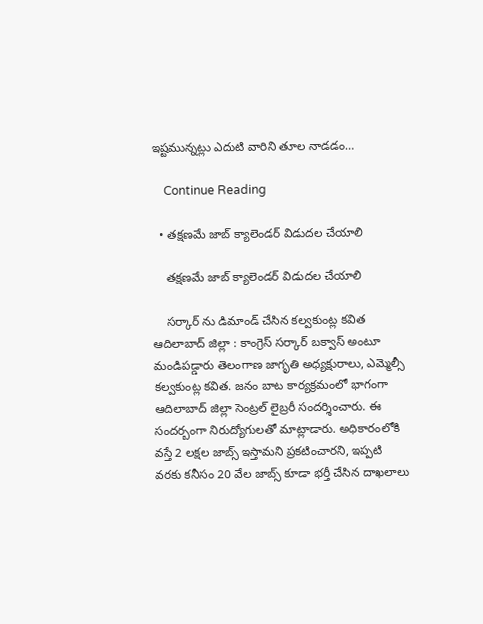ఇష్టమున్నట్లు ఎదుటి వారిని తూల నాడడం…

    Continue Reading

  • త‌క్ష‌ణ‌మే జాబ్ క్యాలెండ‌ర్ విడుద‌ల చేయాలి

    త‌క్ష‌ణ‌మే జాబ్ క్యాలెండ‌ర్ విడుద‌ల చేయాలి

    స‌ర్కార్ ను డిమాండ్ చేసిన క‌ల్వ‌కుంట్ల క‌విత ఆదిలాబాద్ జిల్లా : కాంగ్రెస్ స‌ర్కార్ బ‌క్వాస్ అంటూ మండిప‌డ్డారు తెలంగాణ జాగృతి అధ్య‌క్షురాలు, ఎమ్మెల్సీ క‌ల్వ‌కుంట్ల క‌విత‌. జనం బాట కార్యక్రమంలో భాగంగా ఆదిలాబాద్ జిల్లా సెంట్రల్ లైబ్రరీ సందర్శించారు. ఈ సంద‌ర్బంగా నిరుద్యోగులతో మాట్లాడారు. అధికారంలోకి వ‌స్తే 2 లక్ష‌ల జాబ్స్ ఇస్తామ‌ని ప్ర‌క‌టించార‌ని, ఇప్ప‌టి వ‌ర‌కు క‌నీసం 20 వేల జాబ్స్ కూడా భ‌ర్తీ చేసిన దాఖలాలు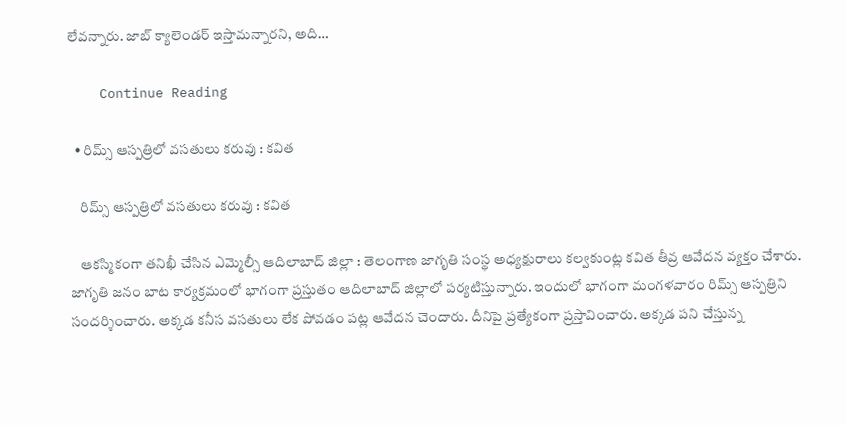లేవ‌న్నారు. జాబ్ క్యాలెండ‌ర్ ఇస్తామ‌న్నార‌ని, అది…

    Continue Reading

  • రిమ్స్ ఆస్ప‌త్రిలో వ‌స‌తులు క‌రువు : క‌విత

    రిమ్స్ ఆస్ప‌త్రిలో వ‌స‌తులు క‌రువు : క‌విత

    ఆక‌స్మికంగా త‌నిఖీ చేసిన ఎమ్మెల్సీ ఆదిలాబాద్ జిల్లా : తెలంగాణ జాగృతి సంస్థ అధ్య‌క్షురాలు క‌ల్వ‌కుంట్ల క‌విత తీవ్ర ఆవేద‌న వ్య‌క్తం చేశారు. జాగృతి జ‌నం బాట కార్య‌క్ర‌మంలో భాగంగా ప్ర‌స్తుతం ఆదిలాబాద్ జిల్లాలో ప‌ర్య‌టిస్తున్నారు. ఇందులో భాగంగా మంగ‌ళ‌వారం రిమ్స్ ఆస్ప‌త్రిని సందర్శించారు. అక్క‌డ క‌నీస వ‌స‌తులు లేక పోవ‌డం ప‌ట్ల ఆవేద‌న చెందారు. దీనిపై ప్ర‌త్యేకంగా ప్ర‌స్తావించారు. అక్క‌డ ప‌ని చేస్తున్న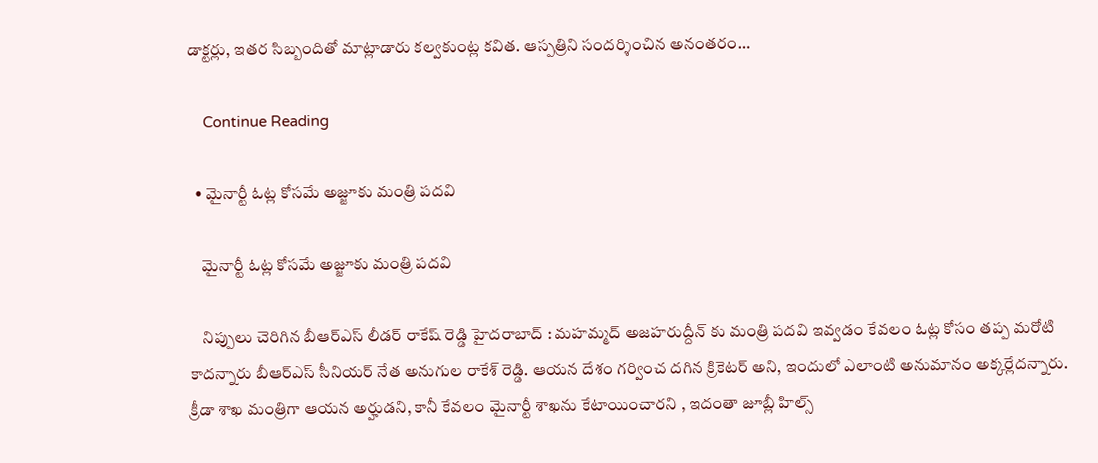డాక్ట‌ర్లు, ఇత‌ర సిబ్బందితో మాట్లాడారు క‌ల్వ‌కుంట్ల క‌విత‌. ఆస్ప‌త్రిని సంద‌ర్శించిన అనంత‌రం…

    Continue Reading

  • మైనార్టీ ఓట్ల కోస‌మే అజ్జూకు మంత్రి ప‌ద‌వి

    మైనార్టీ ఓట్ల కోస‌మే అజ్జూకు మంత్రి ప‌ద‌వి

    నిప్పులు చెరిగిన బీఆర్ఎస్ లీడ‌ర్ రాకేష్ రెడ్డి హైద‌రాబాద్ : మ‌హమ్మ‌ద్ అజ‌హ‌రుద్దీన్ కు మంత్రి ప‌ద‌వి ఇవ్వ‌డం కేవ‌లం ఓట్ల కోసం త‌ప్ప మ‌రోటి కాద‌న్నారు బీఆర్ఎస్ సీనియ‌ర్ నేత అనుగుల రాకేశ్ రెడ్డి. ఆయ‌న దేశం గ‌ర్వించ ద‌గిన క్రికెట‌ర్ అని, ఇందులో ఎలాంటి అనుమానం అక్క‌ర్లేద‌న్నారు. క్రీడా శాఖ మంత్రిగా ఆయ‌న అర్హుడ‌ని, కానీ కేవ‌లం మైనార్టీ శాఖ‌ను కేటాయించార‌ని , ఇదంతా జూబ్లీ హిల్స్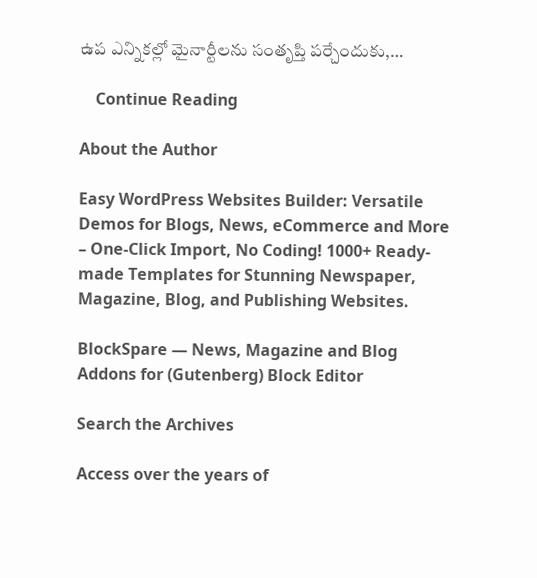ఉప ఎన్నిక‌ల్లో మైనార్టీలను సంతృప్తి ప‌ర్చేందుకు,…

    Continue Reading

About the Author

Easy WordPress Websites Builder: Versatile Demos for Blogs, News, eCommerce and More – One-Click Import, No Coding! 1000+ Ready-made Templates for Stunning Newspaper, Magazine, Blog, and Publishing Websites.

BlockSpare — News, Magazine and Blog Addons for (Gutenberg) Block Editor

Search the Archives

Access over the years of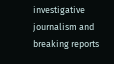investigative journalism and breaking reports